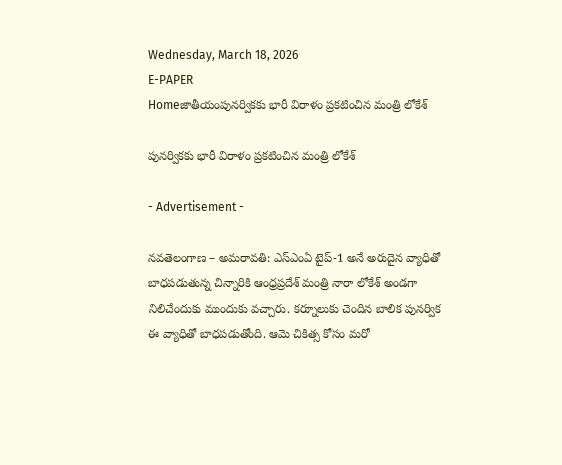Wednesday, March 18, 2026
E-PAPER
Homeజాతీయంపునర్వికకు భారీ విరాళం ప్రకటించిన మంత్రి లోకేశ్

పునర్వికకు భారీ విరాళం ప్రకటించిన మంత్రి లోకేశ్

- Advertisement -

నవతెలంగాణ – అమరావతి: ఎస్ఎంఏ టైప్-1 అనే అరుదైన వ్యాధితో బాధపడుతున్న చిన్నారికి ఆంధ్రప్రదేశ్ మంత్రి నారా లోకేశ్ అండగా నిలిచేందుకు ముందుకు వచ్చారు. కర్నూలుకు చెందిన బాలిక పునర్విక ఈ వ్యాధితో బాధపడుతోంది. ఆమె చికిత్స కోసం మరో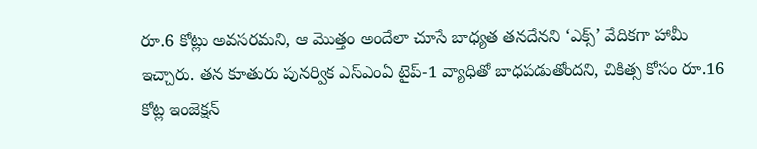రూ.6 కోట్లు అవసరమని, ఆ మొత్తం అందేలా చూసే బాధ్యత తనదేనని ‘ఎక్స్’ వేదికగా హామీ ఇచ్చారు. తన కూతురు పునర్విక ఎస్ఎంఏ టైప్-1 వ్యాధితో బాధపడుతోందని, చికిత్స కోసం రూ.16 కోట్ల ఇంజెక్షన్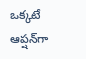ఒక్కటే ఆప్షన్‌గా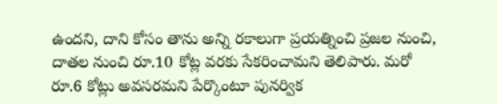ఉందని, దాని కోసం తాను అన్ని రకాలుగా ప్రయత్నించి ప్రజల నుంచి, దాతల నుంచి రూ.10 కోట్ల వరకు సేకరించామని తెలిపారు. మరో రూ.6 కోట్లు అవసరమని పేర్కొంటూ పునర్విక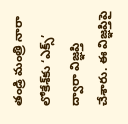తండ్రి మంత్రి నారా లోకేశ్‌కు ‘ఎక్స్’ ద్వారా విజ్ఞప్తి చేశారు. ఈ విజ్ఞప్తిపై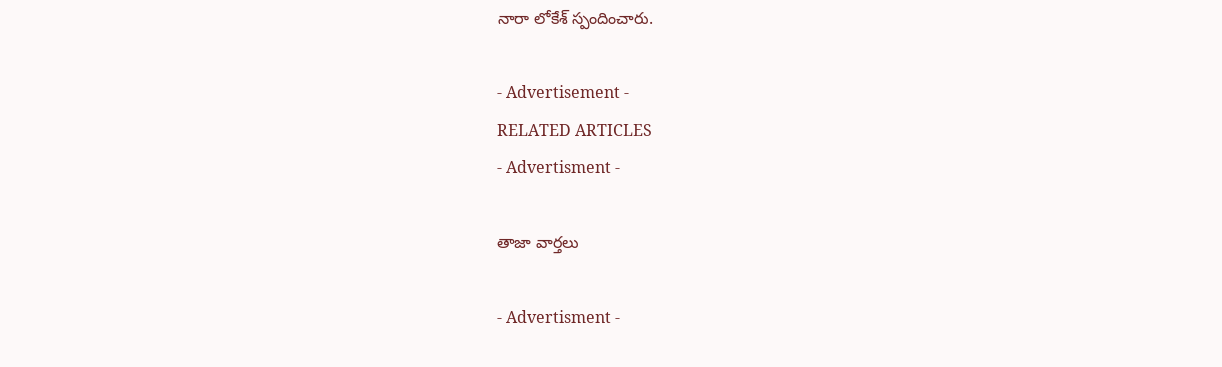నారా లోకేశ్ స్పందించారు.

- Advertisement -
RELATED ARTICLES
- Advertisment -

తాజా వార్తలు

- Advertisment -